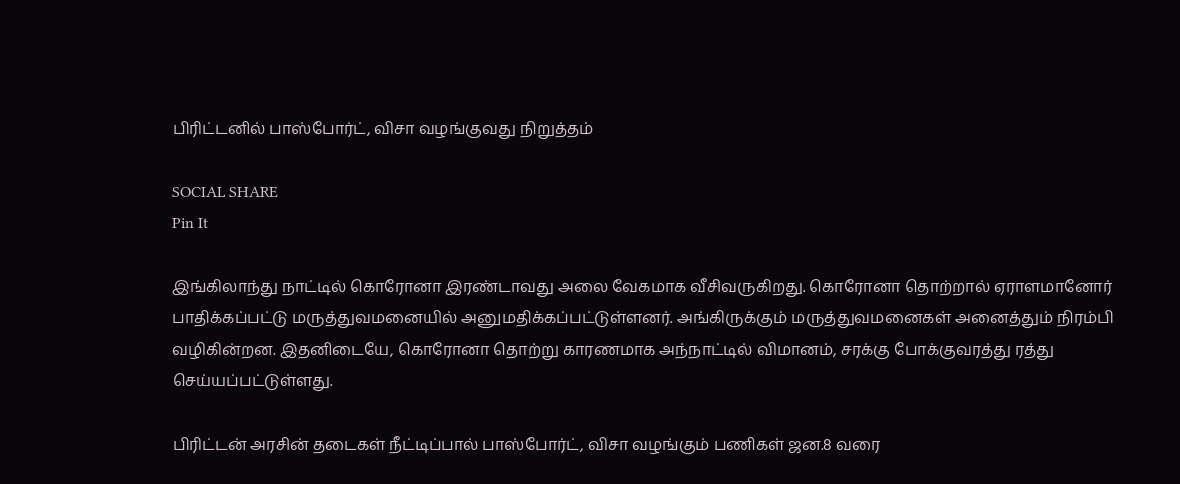பிரிட்டனில் பாஸ்போர்ட், விசா வழங்குவது நிறுத்தம்

SOCIAL SHARE
Pin It

இங்கிலாந்து நாட்டில் கொரோனா இரண்டாவது அலை வேகமாக வீசிவருகிறது. கொரோனா தொற்றால் ஏராளமானோர் பாதிக்கப்பட்டு மருத்துவமனையில் அனுமதிக்கப்பட்டுள்ளனர். அங்கிருக்கும் மருத்துவமனைகள் அனைத்தும் நிரம்பி வழிகின்றன. இதனிடையே, கொரோனா தொற்று காரணமாக அந்நாட்டில் விமானம், சரக்கு போக்குவரத்து ரத்து செய்யப்பட்டுள்ளது.

பிரிட்டன் அரசின் தடைகள் நீட்டிப்பால் பாஸ்போர்ட், விசா வழங்கும் பணிகள் ஜன.8 வரை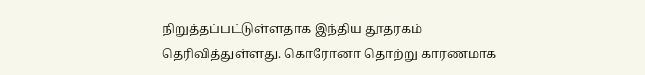நிறுத்தப்பட்டுள்ளதாக இந்திய தூதரகம் தெரிவித்துள்ளது. கொரோனா தொற்று காரணமாக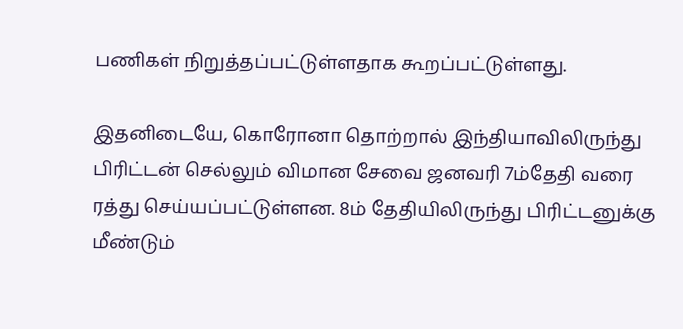பணிகள் நிறுத்தப்பட்டுள்ளதாக கூறப்பட்டுள்ளது.

இதனிடையே, கொரோனா தொற்றால் இந்தியாவிலிருந்து பிரிட்டன் செல்லும் விமான சேவை ஜனவரி 7ம்தேதி வரை ரத்து செய்யப்பட்டுள்ளன. 8ம் தேதியிலிருந்து பிரிட்டனுக்கு மீண்டும்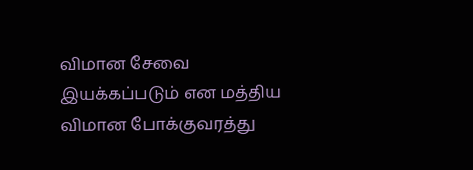விமான சேவை இயக்கப்படும் என மத்திய விமான போக்குவரத்து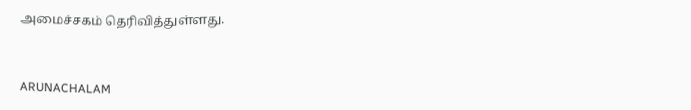அமைச்சகம் தெரிவித்துள்ளது.



ARUNACHALAM